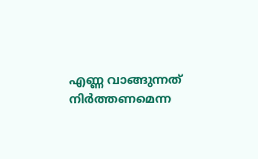എണ്ണ വാങ്ങുന്നത് നിർത്തണമെന്ന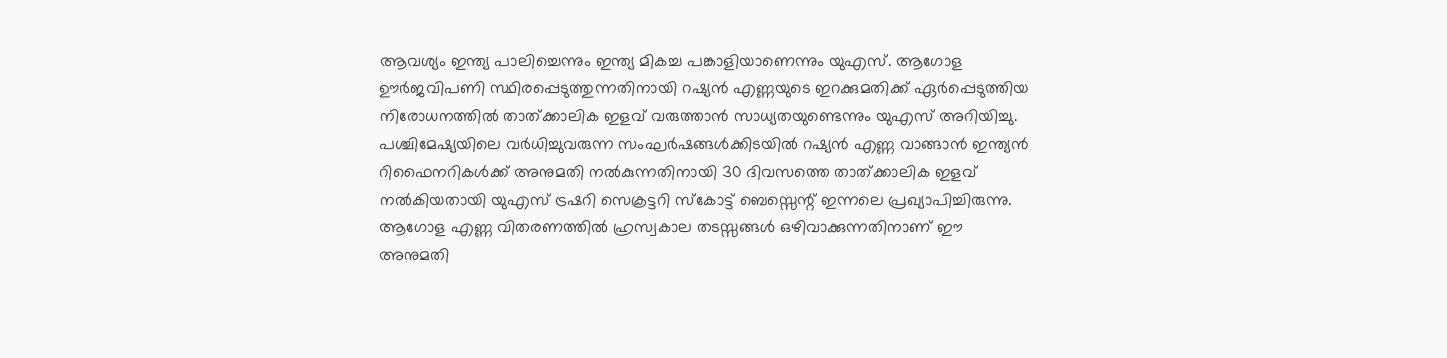ആവശ്യം ഇന്ത്യ പാലിച്ചെന്നും ഇന്ത്യ മികച്ച പങ്കാളിയാണെന്നും യുഎസ്. ആഗോള ഊർജവിപണി സ്ഥിരപ്പെടുത്തുന്നതിനായി റഷ്യൻ എണ്ണയുടെ ഇറക്കുമതിക്ക് ഏർപ്പെടുത്തിയ നിരോധനത്തിൽ താത്ക്കാലിക ഇളവ് വരുത്താൻ സാധ്യതയുണ്ടെന്നും യുഎസ് അറിയിച്ചു.
പശ്ചിമേഷ്യയിലെ വർധിച്ചുവരുന്ന സംഘർഷങ്ങൾക്കിടയിൽ റഷ്യൻ എണ്ണ വാങ്ങാൻ ഇന്ത്യൻ റിഫൈനറികൾക്ക് അനുമതി നൽകുന്നതിനായി 30 ദിവസത്തെ താത്ക്കാലിക ഇളവ് നൽകിയതായി യുഎസ് ട്രഷറി സെക്രട്ടറി സ്കോട്ട് ബെസ്സെന്റ് ഇന്നലെ പ്രഖ്യാപിച്ചിരുന്നു. ആഗോള എണ്ണ വിതരണത്തിൽ ഹ്രസ്വകാല തടസ്സങ്ങൾ ഒഴിവാക്കുന്നതിനാണ് ഈ അനുമതി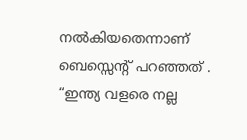നൽകിയതെന്നാണ് ബെസ്സെന്റ് പറഞ്ഞത് .
“ഇന്ത്യ വളരെ നല്ല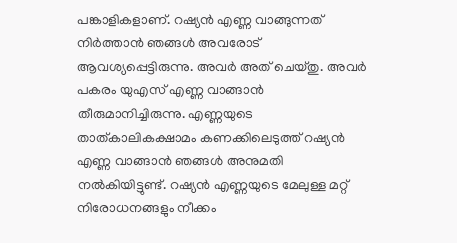പങ്കാളികളാണ്. റഷ്യൻ എണ്ണ വാങ്ങുന്നത് നിർത്താൻ ഞങ്ങൾ അവരോട് ആവശ്യപ്പെട്ടിരുന്നു. അവർ അത് ചെയ്തു. അവർ പകരം യുഎസ് എണ്ണ വാങ്ങാൻ തീരുമാനിച്ചിരുന്നു. എണ്ണയുടെ താത്കാലികക്ഷാമം കണക്കിലെടുത്ത് റഷ്യൻ എണ്ണ വാങ്ങാൻ ഞങ്ങൾ അനുമതി നൽകിയിട്ടുണ്ട്. റഷ്യൻ എണ്ണയുടെ മേലുള്ള മറ്റ് നിരോധനങ്ങളും നീക്കം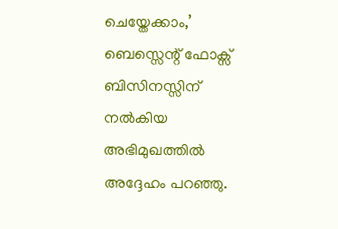ചെയ്തേക്കാം,’ ബെസ്സെന്റ് ഫോക്സ് ബിസിനസ്സിന് നൽകിയ അഭിമുഖത്തിൽ അദ്ദേഹം പറഞ്ഞു.